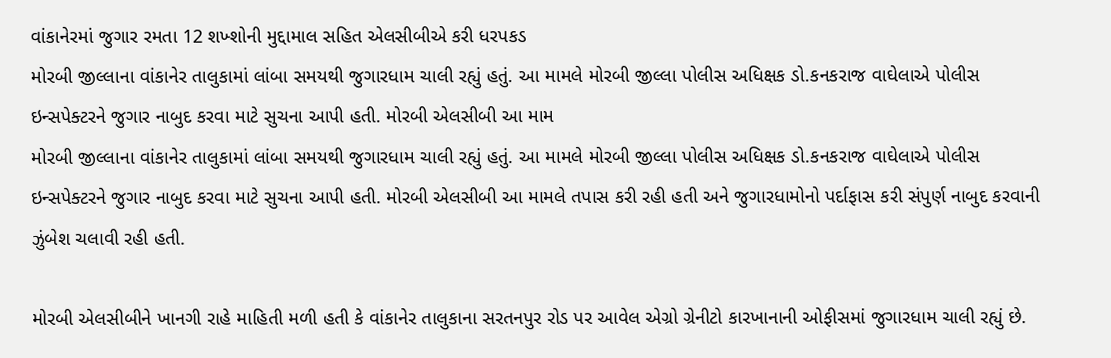વાંકાનેરમાં જુગાર રમતા 12 શખ્શોની મુદ્દામાલ સહિત એલસીબીએ કરી ધરપકડ
મોરબી જીલ્લાના વાંકાનેર તાલુકામાં લાંબા સમયથી જુગારધામ ચાલી રહ્યું હતું. આ મામલે મોરબી જીલ્લા પોલીસ અધિક્ષક ડો.કનકરાજ વાઘેલાએ પોલીસ ઇન્સપેક્ટરને જુગાર નાબુદ કરવા માટે સુચના આપી હતી. મોરબી એલસીબી આ મામ
મોરબી જીલ્લાના વાંકાનેર તાલુકામાં લાંબા સમયથી જુગારધામ ચાલી રહ્યું હતું. આ મામલે મોરબી જીલ્લા પોલીસ અધિક્ષક ડો.કનકરાજ વાઘેલાએ પોલીસ ઇન્સપેક્ટરને જુગાર નાબુદ કરવા માટે સુચના આપી હતી. મોરબી એલસીબી આ મામલે તપાસ કરી રહી હતી અને જુગારધામોનો પર્દાફાસ કરી સંપુર્ણ નાબુદ કરવાની ઝુંબેશ ચલાવી રહી હતી.

મોરબી એલસીબીને ખાનગી રાહે માહિતી મળી હતી કે વાંકાનેર તાલુકાના સરતનપુર રોડ પર આવેલ એગ્રો ગ્રેનીટો કારખાનાની ઓફીસમાં જુગારધામ ચાલી રહ્યું છે.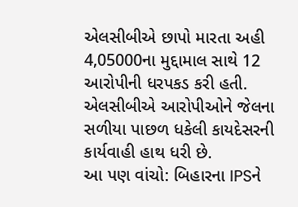એલસીબીએ છાપો મારતા અહી 4,05000ના મુદ્દામાલ સાથે 12 આરોપીની ધરપકડ કરી હતી. એલસીબીએ આરોપીઓને જેલના સળીયા પાછળ ધકેલી કાયદેસરની કાર્યવાહી હાથ ધરી છે.
આ પણ વાંચો: બિહારના IPSને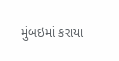મુંબઇમાં કરાયા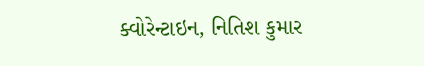ક્વોરેન્ટાઇન, નિતિશ કુમાર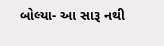બોલ્યા- આ સારૂ નથી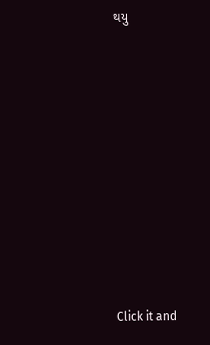થયુ












Click it and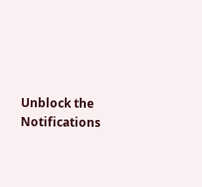Unblock the Notifications